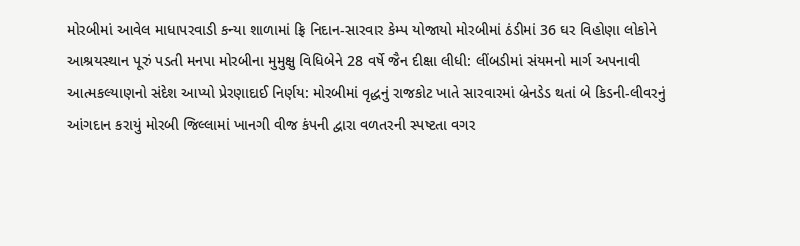મોરબીમાં આવેલ માધાપરવાડી કન્યા શાળામાં ફ્રિ નિદાન-સારવાર કેમ્પ યોજાયો મોરબીમાં ઠંડીમાં 36 ઘર વિહોણા લોકોને આશ્રયસ્થાન પૂરું પડતી મનપા મોરબીના મુમુક્ષુ વિધિબેને 28 વર્ષે જૈન દીક્ષા લીધી: લીંબડીમાં સંયમનો માર્ગ અપનાવી આત્મકલ્યાણનો સંદેશ આપ્યો પ્રેરણાદાઈ નિર્ણય: મોરબીમાં વૃદ્ધનું રાજકોટ ખાતે સારવારમાં બ્રેનડેડ થતાં બે કિડની-લીવરનું આંગદાન કરાયું મોરબી જિલ્લામાં ખાનગી વીજ કંપની દ્વારા વળતરની સ્પષ્ટતા વગર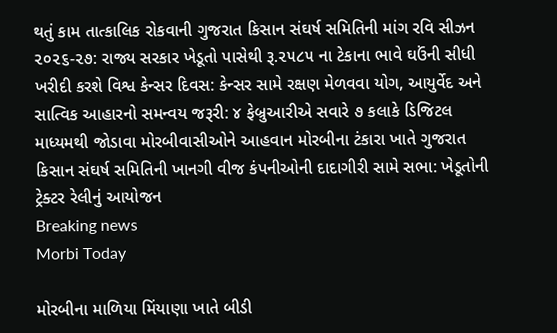થતું કામ તાત્કાલિક રોકવાની ગુજરાત કિસાન સંઘર્ષ સમિતિની માંગ રવિ સીઝન ૨૦૨૬-૨૭: રાજ્ય સરકાર ખેડૂતો પાસેથી રૂ.૨૫૮૫ ના ટેકાના ભાવે ઘઉંની સીધી ખરીદી કરશે વિશ્વ કેન્સર દિવસ: કેન્સર સામે રક્ષણ મેળવવા યોગ, આયુર્વેદ અને સાત્વિક આહારનો સમન્વય જરૂરી: ૪ ફેબ્રુઆરીએ સવારે ૭ કલાકે ડિજિટલ માધ્યમથી જોડાવા મોરબીવાસીઓને આહવાન મોરબીના ટંકારા ખાતે ગુજરાત કિસાન સંઘર્ષ સમિતિની ખાનગી વીજ કંપનીઓની દાદાગીરી સામે સભા: ખેડૂતોની ટ્રેક્ટર રેલીનું આયોજન
Breaking news
Morbi Today

મોરબીના માળિયા મિંયાણા ખાતે બીડી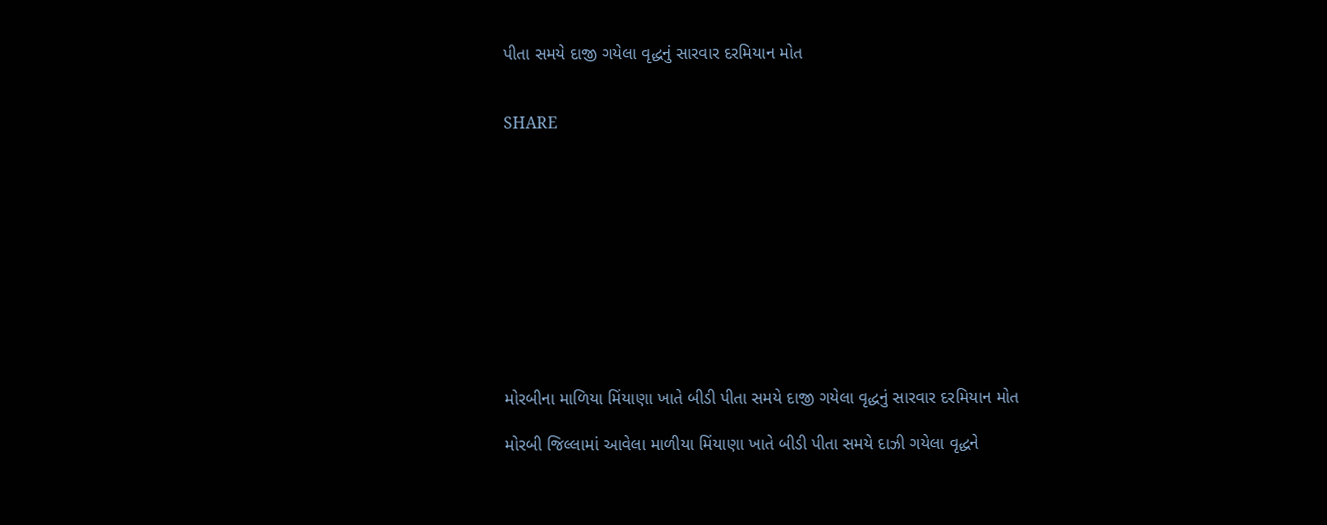પીતા સમયે દાજી ગયેલા વૃદ્ધનું સારવાર દરમિયાન મોત


SHARE











મોરબીના માળિયા મિંયાણા ખાતે બીડી પીતા સમયે દાજી ગયેલા વૃદ્ધનું સારવાર દરમિયાન મોત

મોરબી જિલ્લામાં આવેલા માળીયા મિંયાણા ખાતે બીડી પીતા સમયે દાઝી ગયેલા વૃદ્ધને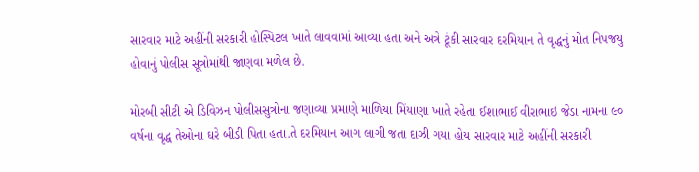સારવાર માટે અહીંની સરકારી હોસ્પિટલ ખાતે લાવવામાં આવ્યા હતા અને અત્રે ટૂંકી સારવાર દરમિયાન તે વૃદ્ધનું મોત નિપજયુ હોવાનું પોલીસ સૂત્રોમાંથી જાણવા મળેલ છે.

મોરબી સીટી એ ડિવિઝન પોલીસસુત્રોના જણાવ્યા પ્રમાણે માળિયા મિંયાણા ખાતે રહેતા ઈશાભાઈ વીરાભાઇ જેડા નામના ૯૦ વર્ષના વૃદ્ધ તેઓના ઘરે બીડી પિતા હતા.તે દરમિયાન આગ લાગી જતા દાઝી ગયા હોય સારવાર માટે અહીંની સરકારી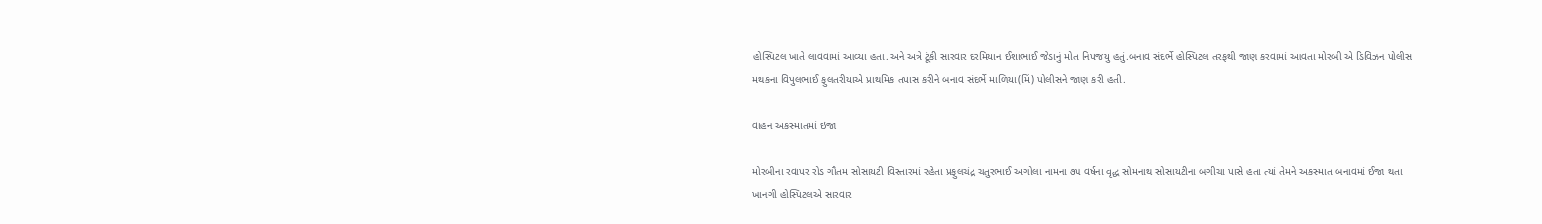હોસ્પિટલ ખાતે લાવવામાં આવ્યા હતા.અને અત્રે ટૂંકી સારવાર દરમિયાન ઈશાભાઈ જેડાનું મોત નિપજયુ હતું.બનાવ સંદર્ભે હોસ્પિટલ તરફથી જાણ કરવામાં આવતા મોરબી એ ડિવિઝન પોલીસ મથકના વિપુલભાઈ ફુલતરીયાએ પ્રાથમિક તપાસ કરીને બનાવ સંદર્ભે માળિયા(મિં) પોલીસને જાણ કરી હતી.

વાહન અકસ્માતમાં ઇજા

મોરબીના રવાપર રોડ ગૌતમ સોસાયટી વિસ્તારમાં રહેતા પ્રફુલચંદ્ર ચતુરભાઈ અગોલા નામના ૭૫ વર્ષના વૃદ્ધ સોમનાથ સોસાયટીના બગીચા પાસે હતા ત્યાં તેમને અકસ્માત બનાવમાં ઈજા થતા ખાનગી હોસ્પિટલએ સારવાર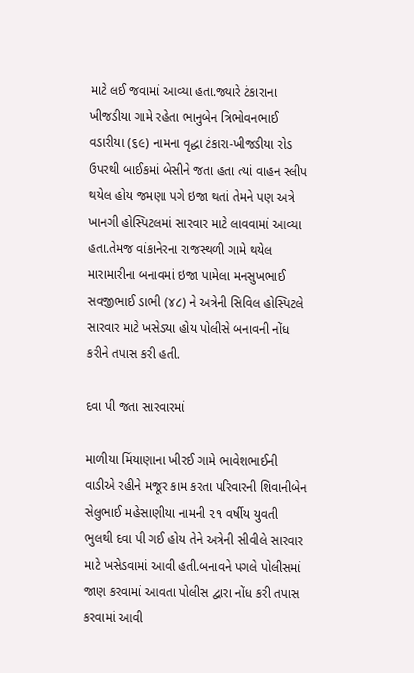માટે લઈ જવામાં આવ્યા હતા.જ્યારે ટંકારાના ખીજડીયા ગામે રહેતા ભાનુબેન ત્રિભોવનભાઈ વડારીયા (૬૯) નામના વૃદ્ધા ટંકારા-ખીજડીયા રોડ ઉપરથી બાઈકમાં બેસીને જતા હતા ત્યાં વાહન સ્લીપ થયેલ હોય જમણા પગે ઇજા થતાં તેમને પણ અત્રે ખાનગી હોસ્પિટલમાં સારવાર માટે લાવવામાં આવ્યા હતા.તેમજ વાંકાનેરના રાજસ્થળી ગામે થયેલ મારામારીના બનાવમાં ઇજા પામેલા મનસુખભાઈ સવજીભાઈ ડાભી (૪૮) ને અત્રેની સિવિલ હોસ્પિટલે સારવાર માટે ખસેડ્યા હોય પોલીસે બનાવની નોંધ કરીને તપાસ કરી હતી.

દવા પી જતા સારવારમાં

માળીયા મિંયાણાના ખીરઈ ગામે ભાવેશભાઈની વાડીએ રહીને મજૂર કામ કરતા પરિવારની શિવાનીબેન સેલુભાઈ મહેસાણીયા નામની ૨૧ વર્ષીય યુવતી ભુલથી દવા પી ગઈ હોય તેને અત્રેની સીવીલે સારવાર માટે ખસેડવામાં આવી હતી.બનાવને પગલે પોલીસમાં જાણ કરવામાં આવતા પોલીસ દ્વારા નોંધ કરી તપાસ કરવામાં આવી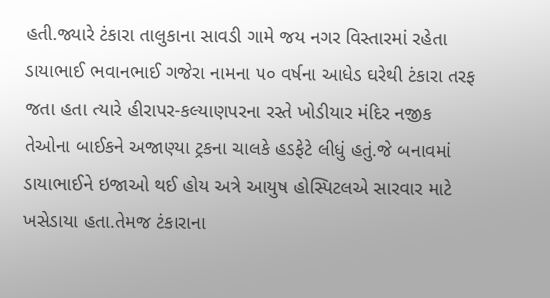હતી.જ્યારે ટંકારા તાલુકાના સાવડી ગામે જય નગર વિસ્તારમાં રહેતા ડાયાભાઈ ભવાનભાઈ ગજેરા નામના ૫૦ વર્ષના આધેડ ઘરેથી ટંકારા તરફ જતા હતા ત્યારે હીરાપર-કલ્યાણપરના રસ્તે ખોડીયાર મંદિર નજીક તેઓના બાઈકને અજાણ્યા ટ્રકના ચાલકે હડફેટે લીધું હતું.જે બનાવમાં ડાયાભાઈને ઇજાઓ થઈ હોય અત્રે આયુષ હોસ્પિટલએ સારવાર માટે ખસેડાયા હતા.તેમજ ટંકારાના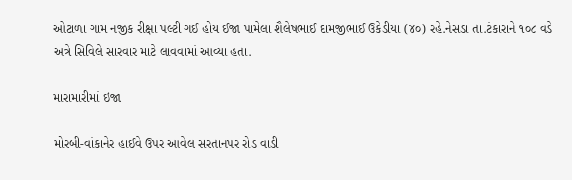ઓટાળા ગામ નજીક રીક્ષા પલ્ટી ગઈ હોય ઈજા પામેલા શૈલેષભાઈ દામજીભાઈ ઉકેડીયા (૪૦) રહે.નેસડા તા.ટંકારાને ૧૦૮ વડે અત્રે સિવિલે સારવાર માટે લાવવામાં આવ્યા હતા.

મારામારીમાં ઇજા

મોરબી-વાંકાનેર હાઈવે ઉપર આવેલ સરતાનપર રોડ વાડી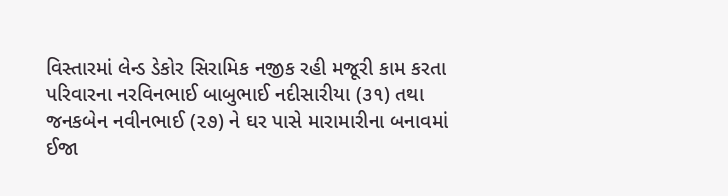વિસ્તારમાં લેન્ડ ડેકોર સિરામિક નજીક રહી મજૂરી કામ કરતા પરિવારના નરવિનભાઈ બાબુભાઈ નદીસારીયા (૩૧) તથા જનકબેન નવીનભાઈ (૨૭) ને ઘર પાસે મારામારીના બનાવમાં ઈજા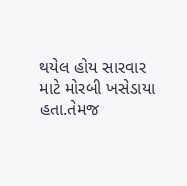થયેલ હોય સારવાર માટે મોરબી ખસેડાયા હતા.તેમજ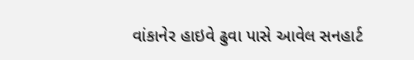વાંકાનેર હાઇવે ઢુવા પાસે આવેલ સનહાર્ટ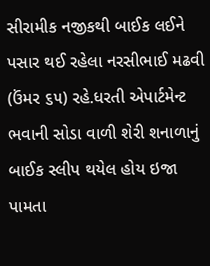સીરામીક નજીકથી બાઈક લઈને પસાર થઈ રહેલા નરસીભાઈ મઢવી (ઉંમર ૬૫) રહે.ધરતી એપાર્ટમેન્ટ ભવાની સોડા વાળી શેરી શનાળાનું બાઈક સ્લીપ થયેલ હોય ઇજા પામતા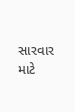સારવાર માટે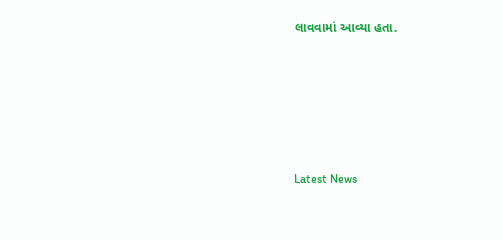લાવવામાં આવ્યા હતા.






Latest News